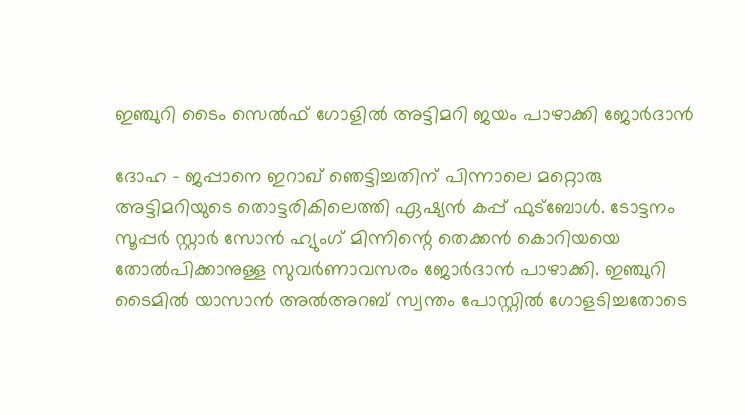ഇഞ്ചുറി ടൈം സെല്‍ഫ് ഗോളില്‍ അട്ടിമറി ജയം പാഴാക്കി ജോര്‍ദാന്‍

ദോഹ - ജപ്പാനെ ഇറാഖ് ഞെട്ടിച്ചതിന് പിന്നാലെ മറ്റൊരു അട്ടിമറിയുടെ തൊട്ടരികിലെത്തി ഏഷ്യന്‍ കപ്പ് ഫുട്‌ബോള്‍. ടോട്ടനം സൂപ്പര്‍ സ്റ്റാര്‍ സോന്‍ ഹ്യുംഗ് മിന്നിന്റെ തെക്കന്‍ കൊറിയയെ തോല്‍പിക്കാനുള്ള സുവര്‍ണാവസരം ജോര്‍ദാന്‍ പാഴാക്കി. ഇഞ്ചുറി ടൈമില്‍ യാസാന്‍ അല്‍അറബ് സ്വന്തം പോസ്റ്റില്‍ ഗോളടിച്ചതോടെ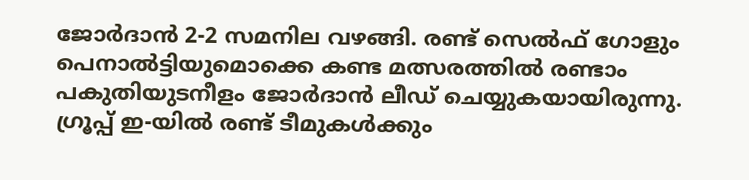ജോര്‍ദാന്‍ 2-2 സമനില വഴങ്ങി. രണ്ട് സെല്‍ഫ് ഗോളും പെനാല്‍ട്ടിയുമൊക്കെ കണ്ട മത്സരത്തില്‍ രണ്ടാം പകുതിയുടനീളം ജോര്‍ദാന്‍ ലീഡ് ചെയ്യുകയായിരുന്നു. ഗ്രൂപ്പ് ഇ-യില്‍ രണ്ട് ടീമുകള്‍ക്കും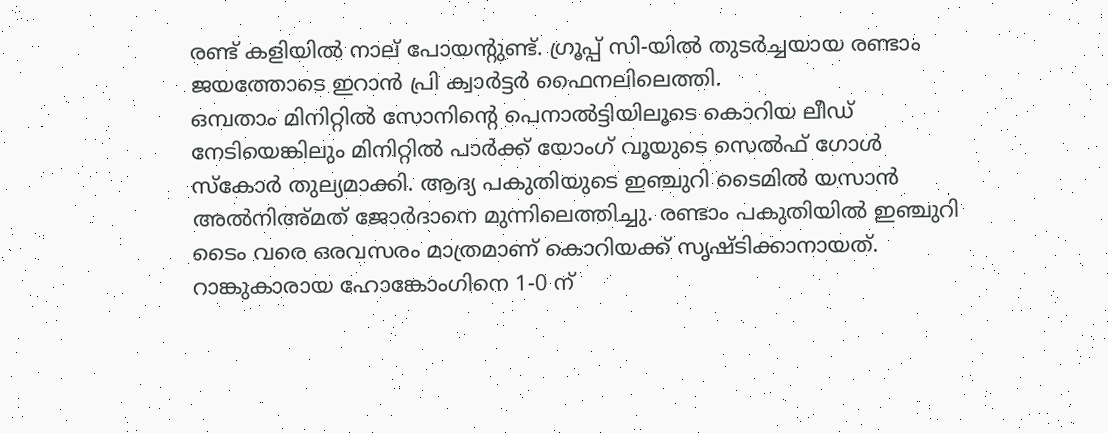രണ്ട് കളിയില്‍ നാല് പോയന്റുണ്ട്. ഗ്രൂപ്പ് സി-യില്‍ തുടര്‍ച്ചയായ രണ്ടാം ജയത്തോടെ ഇറാന്‍ പ്രി ക്വാര്‍ട്ടര്‍ ഫൈനലിലെത്തി.
ഒമ്പതാം മിനിറ്റില്‍ സോനിന്റെ പെനാല്‍ട്ടിയിലൂടെ കൊറിയ ലീഡ് നേടിയെങ്കിലും മിനിറ്റില്‍ പാര്‍ക്ക് യോംഗ് വൂയുടെ സെല്‍ഫ് ഗോള്‍ സ്‌കോര്‍ തുല്യമാക്കി. ആദ്യ പകുതിയുടെ ഇഞ്ചുറി ടൈമില്‍ യസാന്‍ അല്‍നിഅ്മത് ജോര്‍ദാനെ മുന്നിലെത്തിച്ചു. രണ്ടാം പകുതിയില്‍ ഇഞ്ചുറി ടൈം വരെ ഒരവസരം മാത്രമാണ് കൊറിയക്ക് സൃഷ്ടിക്കാനായത്.
റാങ്കുകാരായ ഹോങ്കോംഗിനെ 1-0 ന്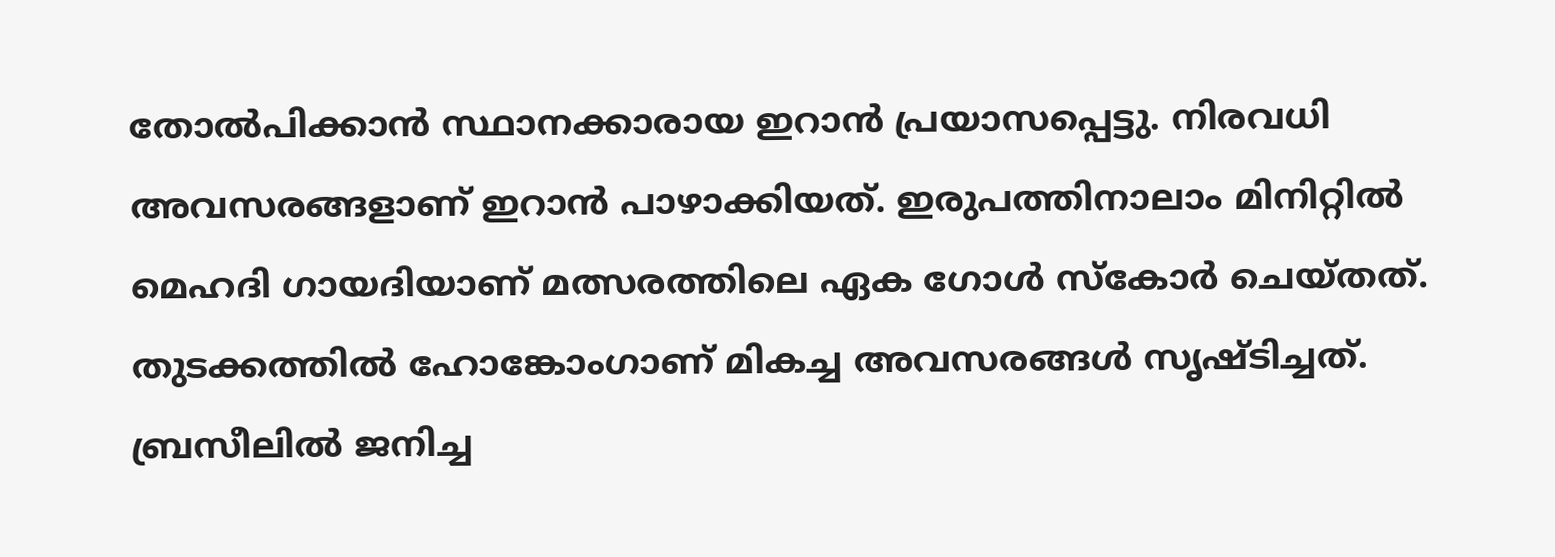തോല്‍പിക്കാന്‍ സ്ഥാനക്കാരായ ഇറാന്‍ പ്രയാസപ്പെട്ടു. നിരവധി അവസരങ്ങളാണ് ഇറാന്‍ പാഴാക്കിയത്. ഇരുപത്തിനാലാം മിനിറ്റില്‍ മെഹദി ഗായദിയാണ് മത്സരത്തിലെ ഏക ഗോള്‍ സ്‌കോര്‍ ചെയ്തത്.
തുടക്കത്തില്‍ ഹോങ്കോംഗാണ് മികച്ച അവസരങ്ങള്‍ സൃഷ്ടിച്ചത്. ബ്രസീലില്‍ ജനിച്ച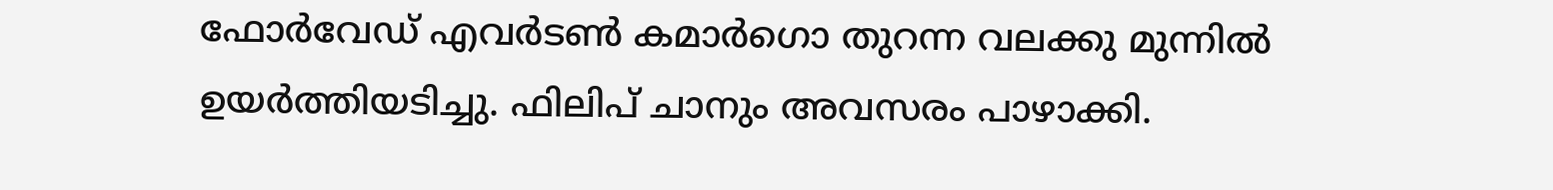ഫോര്‍വേഡ് എവര്‍ടണ്‍ കമാര്‍ഗൊ തുറന്ന വലക്കു മുന്നില്‍ ഉയര്‍ത്തിയടിച്ചു. ഫിലിപ് ചാനും അവസരം പാഴാക്കി.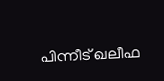പിന്നീട് ഖലീഫ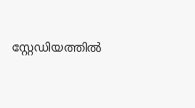സ്റ്റേഡിയത്തില്‍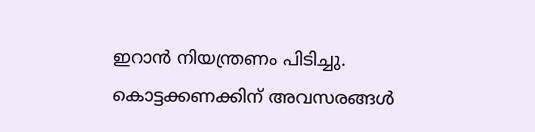ഇറാന്‍ നിയന്ത്രണം പിടിച്ചു. കൊട്ടക്കണക്കിന് അവസരങ്ങള്‍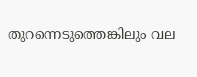തുറന്നെടുത്തെങ്കിലും വല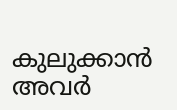കുലുക്കാന്‍ അവര്‍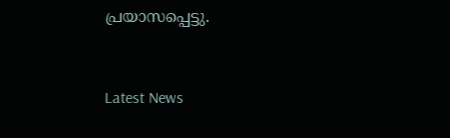പ്രയാസപ്പെട്ടു.


Latest News